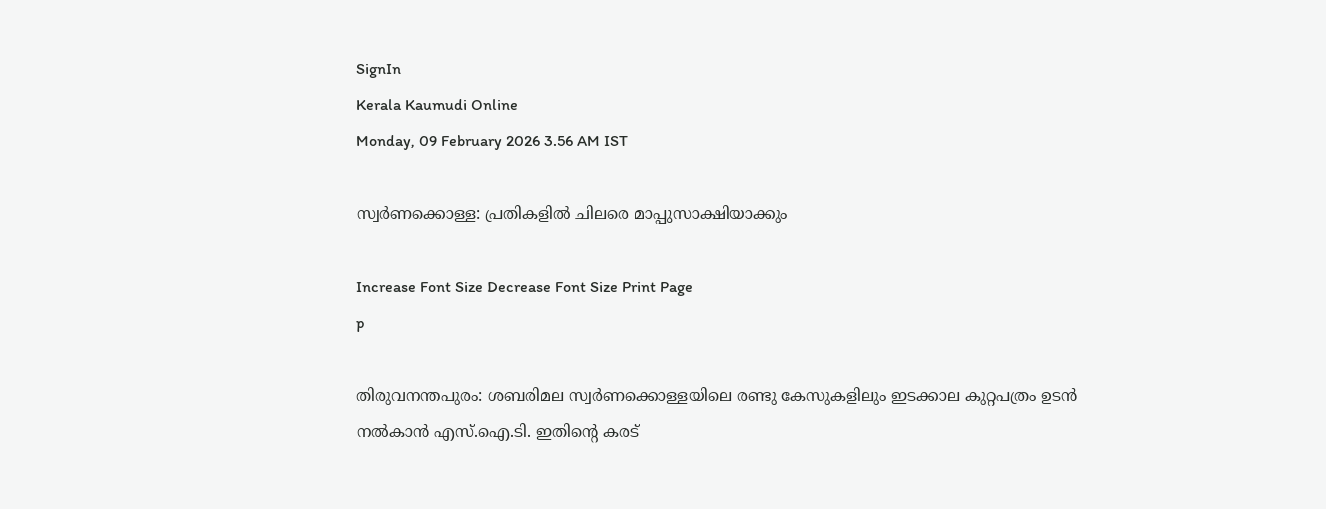SignIn
Kerala Kaumudi Online
Monday, 09 February 2026 3.56 AM IST

സ്വർണക്കൊള്ള: പ്രതികളിൽ ചിലരെ മാപ്പുസാക്ഷിയാക്കും

Increase Font Size Decrease Font Size Print Page
p

തിരുവനന്തപുരം: ശബരിമല സ്വർണക്കൊള്ളയിലെ രണ്ടു കേസുകളിലും ഇടക്കാല കുറ്റപത്രം ഉടൻ നൽകാൻ എസ്.ഐ.ടി. ഇതിന്റെ കരട്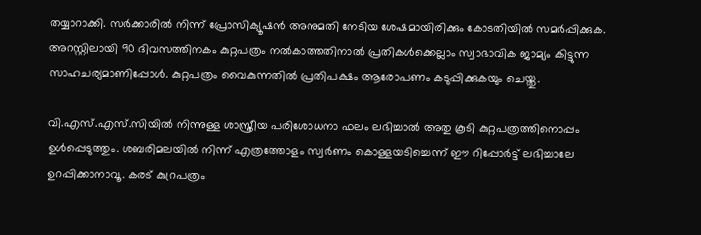തയ്യാറാക്കി. സർക്കാരിൽ നിന്ന് പ്രോസിക്യൂഷൻ അനുമതി നേടിയ ശേഷമായിരിക്കും കോടതിയിൽ സമർപ്പിക്കുക. അറസ്റ്റിലായി 90 ദിവസത്തിനകം കുറ്റപത്രം നൽകാത്തതിനാൽ പ്രതികൾക്കെല്ലാം സ്വാഭാവിക ജാമ്യം കിട്ടുന്ന സാഹചര്യമാണിപ്പോൾ. കുറ്റപത്രം വൈകുന്നതിൽ പ്രതിപക്ഷം ആരോപണം കടുപ്പിക്കുകയും ചെയ്തു.

വി.എസ്.എസ്.സിയിൽ നിന്നുള്ള ശാസ്ത്രീയ പരിശോധനാ ഫലം ലഭിച്ചാൽ അതു കൂടി കുറ്റപത്രത്തിനൊപ്പം ഉൾപ്പെടുത്തും. ശബരിമലയിൽ നിന്ന് എത്രത്തോളം സ്വർണം കൊള്ളയടിച്ചെന്ന് ഈ റിപ്പോർട്ട് ലഭിച്ചാലേ ഉറപ്പിക്കാനാവൂ. കരട് കുറ്രപത്രം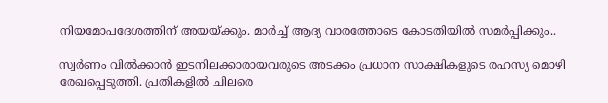നിയമോപദേശത്തിന് അയയ്ക്കും. മാർച്ച് ആദ്യ വാരത്തോടെ കോടതിയിൽ സമർപ്പിക്കും..

സ്വർണം വിൽക്കാൻ ഇടനിലക്കാരായവരുടെ അടക്കം പ്രധാന സാക്ഷികളുടെ രഹസ്യ മൊഴി രേഖപ്പെടുത്തി. പ്രതികളിൽ ചിലരെ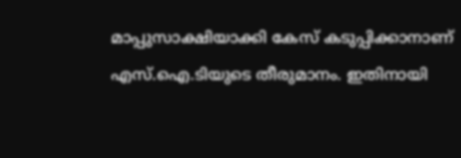മാപ്പുസാക്ഷിയാക്കി കേസ് കടുപ്പിക്കാനാണ് എസ്.ഐ.ടിയുടെ തീരുമാനം. ഇതിനായി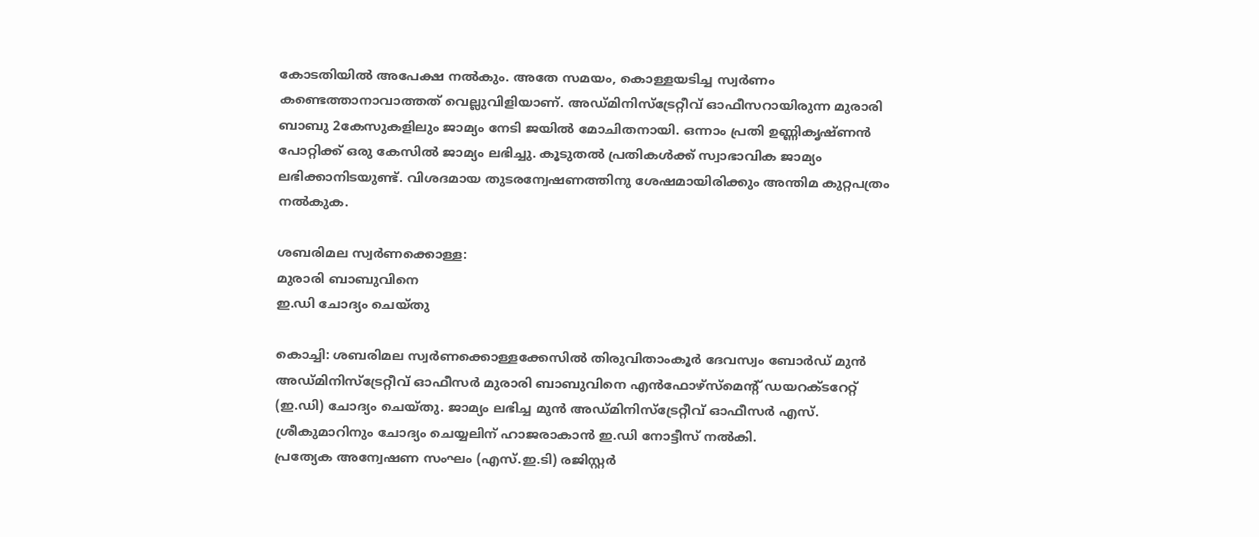കോടതിയിൽ അപേക്ഷ നൽകും. അതേ സമയം, കൊള്ളയടിച്ച സ്വർണം കണ്ടെത്താനാവാത്തത് വെല്ലുവിളിയാണ്. അഡ്മിനിസ്ട്രേറ്റീവ് ഓഫീസറായിരുന്ന മുരാരി ബാബു 2കേസുകളിലും ജാമ്യം നേടി ജയിൽ മോചിതനായി. ഒന്നാം പ്രതി ഉണ്ണികൃഷ്ണൻ പോറ്റിക്ക് ഒരു കേസിൽ ജാമ്യം ലഭിച്ചു. കൂടുതൽ പ്രതികൾക്ക് സ്വാഭാവിക ജാമ്യം ലഭിക്കാനിടയുണ്ട്. വിശദമായ തുടരന്വേഷണത്തിനു ശേഷമായിരിക്കും അന്തിമ കുറ്റപത്രം നൽകുക.

ശബരിമല സ്വർണക്കൊള്ള:
മുരാരി ബാബുവിനെ
ഇ.ഡി ചോദ്യം ചെയ്‌തു

കൊച്ചി: ശബരിമല സ്വർണക്കൊള്ളക്കേസിൽ തിരുവിതാംകൂർ ദേവസ്വം ബോർഡ് മുൻ അഡ്മിനിസ്ട്രേറ്റീവ് ഓഫീസർ മുരാരി ബാബുവിനെ എൻഫോഴ്സ്‌മെന്റ് ഡയറക്‌ടറേറ്റ് (ഇ.ഡി) ചോദ്യം ചെയ്‌തു. ജാമ്യം ലഭിച്ച മുൻ അഡ്മിനിസ്ട്രേറ്റീവ് ഓഫീസർ എസ്. ശ്രീകുമാറിനും ചോദ്യം ചെയ്യലിന് ഹാജരാകാൻ ഇ.ഡി നോട്ടീസ് നൽകി.
പ്രത്യേക അന്വേഷണ സംഘം (എസ്.ഇ.ടി) രജിസ്റ്റർ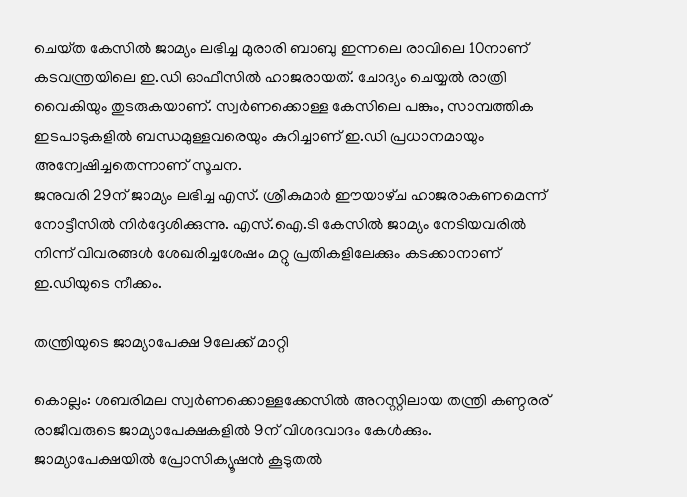ചെയ്‌ത കേസിൽ ജാമ്യം ലഭിച്ച മുരാരി ബാബു ഇന്നലെ രാവിലെ 10നാണ് കടവന്ത്രയിലെ ഇ.ഡി ഓഫീസിൽ ഹാജരായത്. ചോദ്യം ചെയ്യൽ രാത്രി വൈകിയും തുടരുകയാണ്. സ്വർണക്കൊള്ള കേസിലെ പങ്കും, സാമ്പത്തിക ഇടപാടുകളിൽ ബന്ധമുള്ളവരെയും കുറിച്ചാണ് ഇ.ഡി പ്രധാനമായും അന്വേഷിച്ചതെന്നാണ് സൂചന.
ജനുവരി 29ന് ജാമ്യം ലഭിച്ച എസ്. ശ്രീകുമാർ ഈയാഴ്‌ച ഹാജരാകണമെന്ന് നോട്ടീസിൽ നിർദ്ദേശിക്കുന്നു. എസ്.ഐ.ടി കേസിൽ ജാമ്യം നേടിയവരിൽ നിന്ന് വിവരങ്ങൾ ശേഖരിച്ചശേഷം മറ്റു പ്രതികളിലേക്കും കടക്കാനാണ് ഇ.ഡിയുടെ നീക്കം.

തന്ത്രിയുടെ ജാമ്യാപേക്ഷ 9ലേക്ക് മാറ്റി

കൊല്ലം: ശബരിമല സ്വർണക്കൊള്ളക്കേസിൽ അറസ്റ്റിലായ തന്ത്രി കണ്ഠരര് രാജീവരുടെ ജാമ്യാപേക്ഷകളിൽ 9ന് വിശദവാദം കേൾക്കും. ജാമ്യാപേക്ഷയിൽ പ്രോസിക്യൂഷൻ കൂടുതൽ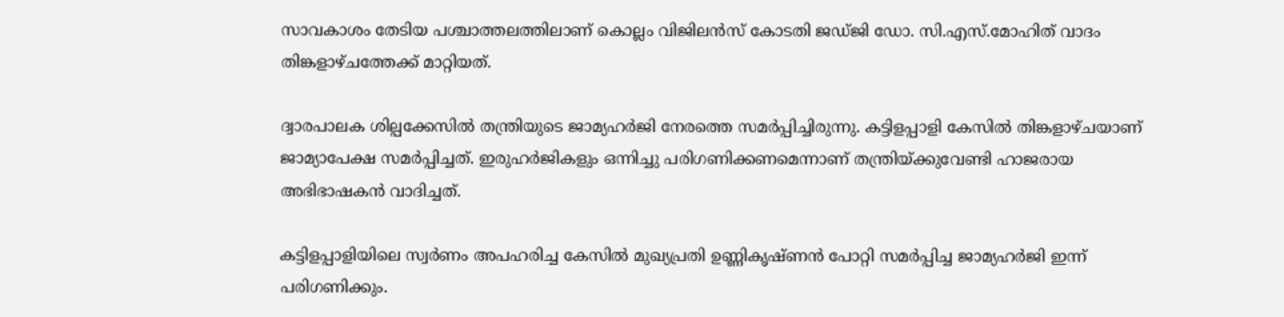സാവകാശം തേടിയ പശ്ചാത്തലത്തിലാണ് കൊല്ലം വിജിലൻസ് കോടതി ജഡ്ജി ഡോ. സി.എസ്.മോഹിത് വാദം തിങ്കളാഴ്ചത്തേക്ക് മാറ്റിയത്.

ദ്വാരപാലക ശില്പക്കേസിൽ തന്ത്രിയുടെ ജാമ്യഹർജി നേരത്തെ സമർപ്പിച്ചിരുന്നു. കട്ടിളപ്പാളി കേസിൽ തിങ്കളാഴ്ചയാണ് ജാമ്യാപേക്ഷ സമർപ്പിച്ചത്. ഇരുഹർജികളും ഒന്നിച്ചു പരിഗണിക്കണമെന്നാണ് തന്ത്രിയ്ക്കുവേണ്ടി ഹാജരായ അഭിഭാഷകൻ വാദിച്ചത്.

കട്ടിളപ്പാളിയിലെ സ്വർണം അപഹരിച്ച കേസിൽ മുഖ്യപ്രതി ഉണ്ണികൃഷ്ണൻ പോറ്റി സമർപ്പിച്ച ജാമ്യഹർജി ഇന്ന് പരിഗണിക്കും.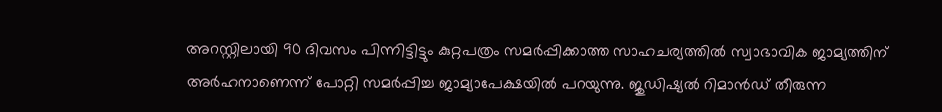അറസ്റ്റിലായി 90 ദിവസം പിന്നിട്ടിട്ടും കുറ്റപത്രം സമർപ്പിക്കാത്ത സാഹചര്യത്തിൽ സ്വാഭാവിക ജാമ്യത്തിന് അർഹനാണെന്ന് പോറ്റി സമർപ്പിച്ച ജാമ്യാപേക്ഷയിൽ പറയുന്നു. ജുഡിഷ്യൽ റിമാൻഡ് തീരുന്ന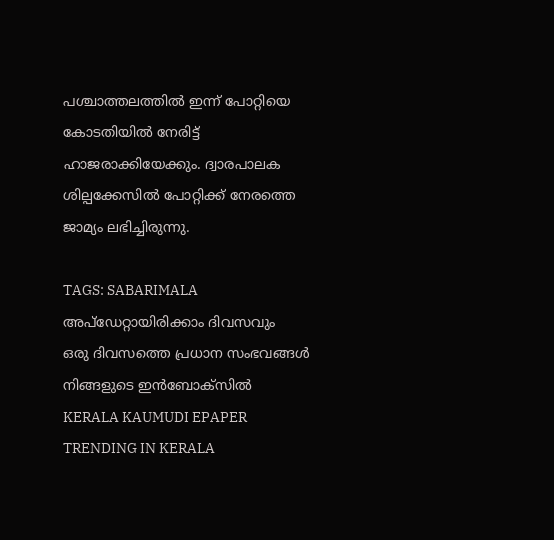പശ്ചാത്തലത്തിൽ ഇന്ന് പോറ്റിയെ കോടതിയിൽ നേരിട്ട് ഹാജരാക്കിയേക്കും. ദ്വാരപാലക ശില്പക്കേസിൽ പോറ്റിക്ക് നേരത്തെ ജാമ്യം ലഭിച്ചിരുന്നു.

TAGS: SABARIMALA
അപ്ഡേറ്റായിരിക്കാം ദിവസവും
ഒരു ദിവസത്തെ പ്രധാന സംഭവങ്ങൾ നിങ്ങളുടെ ഇൻബോക്സിൽ
KERALA KAUMUDI EPAPER
TRENDING IN KERALA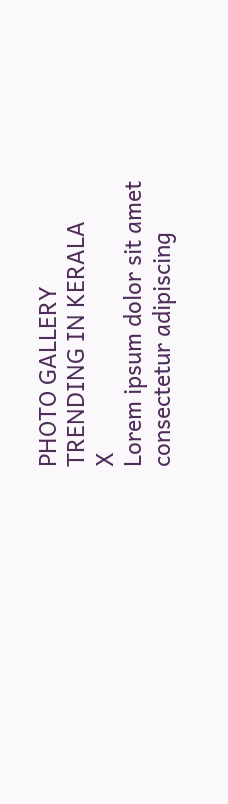PHOTO GALLERY
TRENDING IN KERALA
X
Lorem ipsum dolor sit amet
consectetur adipiscing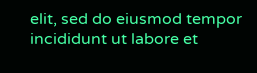elit, sed do eiusmod tempor incididunt ut labore et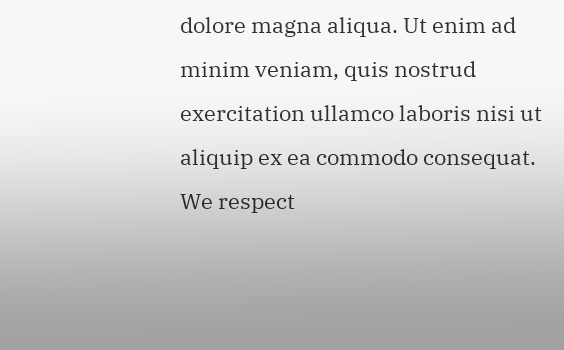dolore magna aliqua. Ut enim ad minim veniam, quis nostrud exercitation ullamco laboris nisi ut aliquip ex ea commodo consequat.
We respect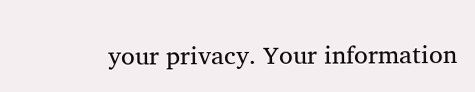your privacy. Your information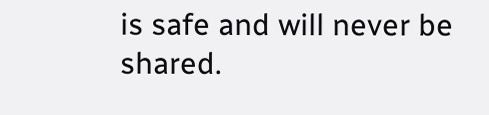is safe and will never be shared.